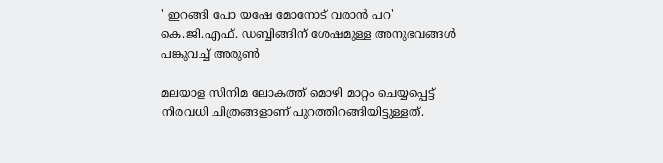' ഇറങ്ങി പോ യഷേ മോനോട് വരാൻ പറ' കെ.ജി.എഫ്. ഡബ്ബിങ്ങിന് ശേഷമുള്ള അനുഭവങ്ങൾ പങ്കുവച്ച് അരുൺ

മലയാള സിനിമ ലോകത്ത് മൊഴി മാറ്റം ചെയ്യപ്പെട്ട് നിരവധി ചിത്രങ്ങളാണ് പുറത്തിറങ്ങിയിട്ടുള്ളത്.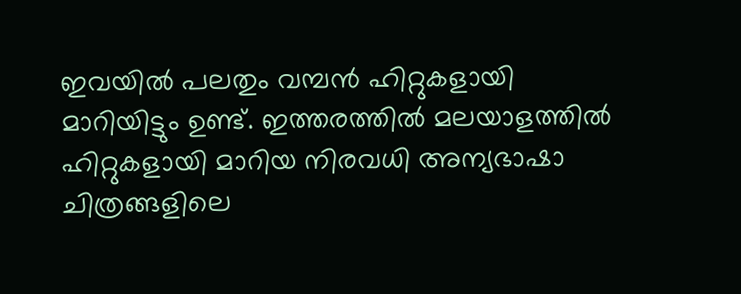ഇവയിൽ പലതും വമ്പൻ ഹിറ്റുകളായി മാറിയിട്ടും ഉണ്ട്. ഇത്തരത്തിൽ മലയാളത്തിൽ ഹിറ്റുകളായി മാറിയ നിരവധി അന്യഭാഷാ ചിത്രങ്ങളിലെ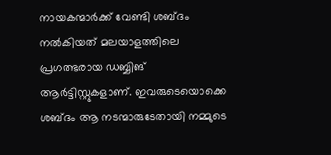നായകന്മാർക്ക് വേണ്ടി ശബ്ദം നൽകിയത് മലയാളത്തിലെ പ്രഗത്ഭരായ ഡബ്ബിങ് ആർട്ടിസ്റ്റുകളാണ്. ഇവരുടെയൊക്കെ ശബ്ദം ആ നടന്മാരുടേതായി നമ്മുടെ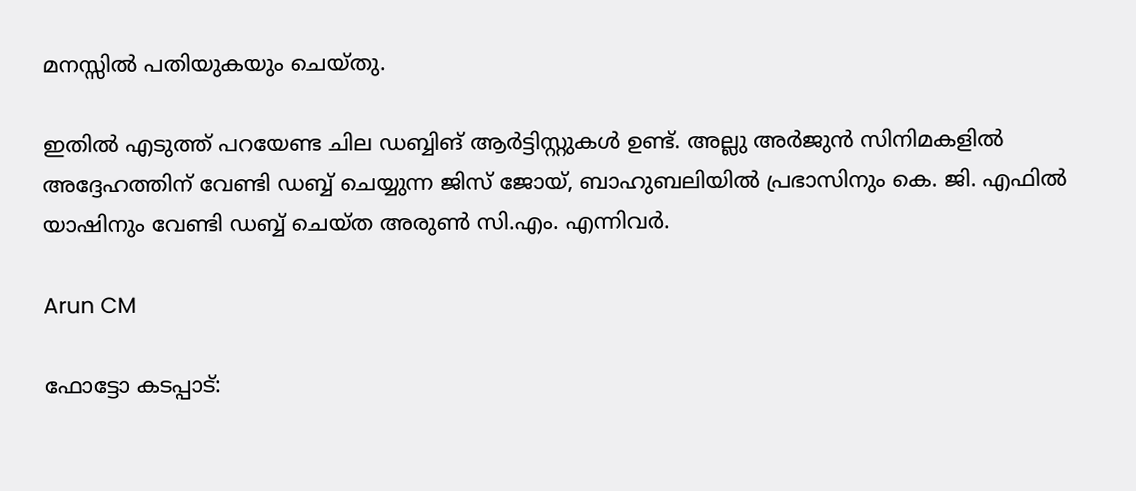മനസ്സിൽ പതിയുകയും ചെയ്തു.

ഇതിൽ എടുത്ത് പറയേണ്ട ചില ഡബ്ബിങ് ആർട്ടിസ്റ്റുകൾ ഉണ്ട്. അല്ലു അർജുൻ സിനിമകളിൽ അദ്ദേഹത്തിന് വേണ്ടി ഡബ്ബ് ചെയ്യുന്ന ജിസ് ജോയ്, ബാഹുബലിയിൽ പ്രഭാസിനും കെ. ജി. എഫിൽ യാഷിനും വേണ്ടി ഡബ്ബ് ചെയ്ത അരുൺ സി.എം. എന്നിവർ.

Arun CM

ഫോട്ടോ കടപ്പാട്: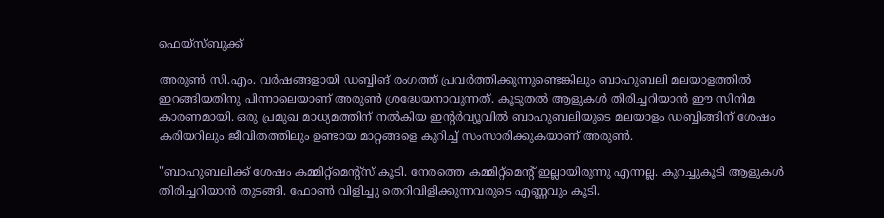ഫെയ്‌സ്‌ബുക്ക്‌

അരുൺ സി.എം. വർഷങ്ങളായി ഡബ്ബിങ് രംഗത്ത് പ്രവർത്തിക്കുന്നുണ്ടെങ്കിലും ബാഹുബലി മലയാളത്തിൽ ഇറങ്ങിയതിനു പിന്നാലെയാണ് അരുൺ ശ്രദ്ധേയനാവുന്നത്. കൂടുതല്‍ ആളുകള്‍ തിരിച്ചറിയാന്‍ ഈ സിനിമ കാരണമായി. ഒരു പ്രമുഖ മാധ്യമത്തിന് നല്‍കിയ ഇന്റര്‍വ്യൂവില്‍ ബാഹുബലിയുടെ മലയാളം ഡബ്ബിങ്ങിന് ശേഷം കരിയറിലും ജീവിതത്തിലും ഉണ്ടായ മാറ്റങ്ങളെ കുറിച്ച് സംസാരിക്കുകയാണ് അരുണ്‍.

"ബാഹുബലിക്ക് ശേഷം കമ്മിറ്റ്‌മെന്റ്‌സ് കൂടി. നേരത്തെ കമ്മിറ്റ്‌മെന്റ് ഇല്ലായിരുന്നു എന്നല്ല. കുറച്ചുകൂടി ആളുകള്‍ തിരിച്ചറിയാന്‍ തുടങ്ങി. ഫോണ്‍ വിളിച്ചു തെറിവിളിക്കുന്നവരുടെ എണ്ണവും കൂടി.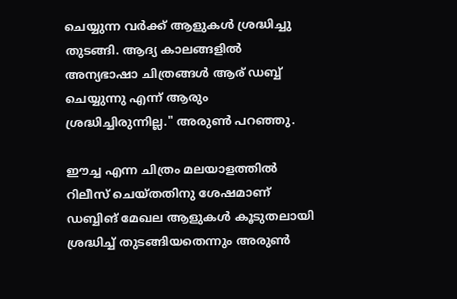ചെയ്യുന്ന വര്‍ക്ക് ആളുകള്‍ ശ്രദ്ധിച്ചു തുടങ്ങി. ആദ്യ കാലങ്ങളിൽ അന്യഭാഷാ ചിത്രങ്ങൾ ആര് ഡബ്ബ് ചെയ്യുന്നു എന്ന് ആരും ശ്രദ്ധിച്ചിരുന്നില്ല." അരുണ്‍ പറഞ്ഞു.

ഈച്ച എന്ന ചിത്രം മലയാളത്തിൽ റിലീസ് ചെയ്തതിനു ശേഷമാണ് ഡബ്ബിങ് മേഖല ആളുകൾ കൂടുതലായി ശ്രദ്ധിച്ച് തുടങ്ങിയതെന്നും അരുൺ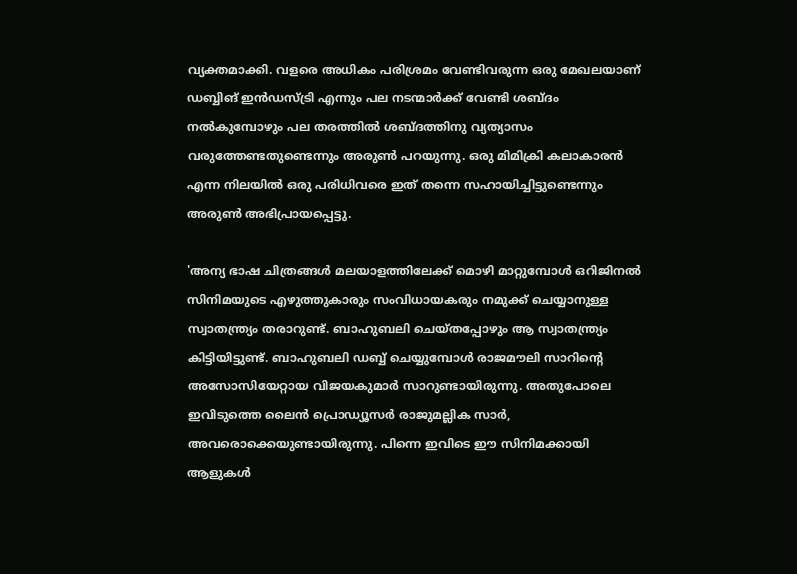വ്യക്തമാക്കി. വളരെ അധികം പരിശ്രമം വേണ്ടിവരുന്ന ഒരു മേഖലയാണ് ഡബ്ബിങ് ഇൻഡസ്ട്രി എന്നും പല നടന്മാർക്ക് വേണ്ടി ശബ്ദം നൽകുമ്പോഴും പല തരത്തിൽ ശബ്ദത്തിനു വ്യത്യാസം വരുത്തേണ്ടതുണ്ടെന്നും അരുൺ പറയുന്നു. ഒരു മിമിക്രി കലാകാരൻ എന്ന നിലയിൽ ഒരു പരിധിവരെ ഇത് തന്നെ സഹായിച്ചിട്ടുണ്ടെന്നും അരുൺ അഭിപ്രായപ്പെട്ടു.

'അന്യ ഭാഷ ചിത്രങ്ങൾ മലയാളത്തിലേക്ക് മൊഴി മാറ്റുമ്പോൾ ഒറിജിനല്‍ സിനിമയുടെ എഴുത്തുകാരും സംവിധായകരും നമുക്ക് ചെയ്യാനുള്ള സ്വാതന്ത്ര്യം തരാറുണ്ട്. ബാഹുബലി ചെയ്തപ്പോഴും ആ സ്വാതന്ത്ര്യം കിട്ടിയിട്ടുണ്ട്. ബാഹുബലി ഡബ്ബ് ചെയ്യുമ്പോള്‍ രാജമൗലി സാറിന്റെ അസോസിയേറ്റായ വിജയകുമാര്‍ സാറുണ്ടായിരുന്നു. അതുപോലെ ഇവിടുത്തെ ലൈന്‍ പ്രൊഡ്യൂസര്‍ രാജുമല്ലിക സാര്‍, അവരൊക്കെയുണ്ടായിരുന്നു. പിന്നെ ഇവിടെ ഈ സിനിമക്കായി ആളുകള്‍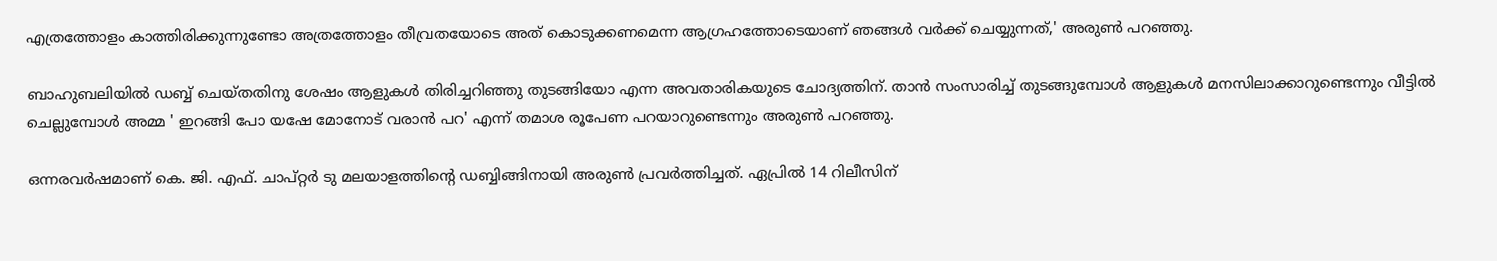എത്രത്തോളം കാത്തിരിക്കുന്നുണ്ടോ അത്രത്തോളം തീവ്രതയോടെ അത് കൊടുക്കണമെന്ന ആഗ്രഹത്തോടെയാണ് ഞങ്ങള്‍ വര്‍ക്ക് ചെയ്യുന്നത്,' അരുണ്‍ പറഞ്ഞു.

ബാഹുബലിയിൽ ഡബ്ബ് ചെയ്തതിനു ശേഷം ആളുകൾ തിരിച്ചറിഞ്ഞു തുടങ്ങിയോ എന്ന അവതാരികയുടെ ചോദ്യത്തിന്. താൻ സംസാരിച്ച് തുടങ്ങുമ്പോൾ ആളുകൾ മനസിലാക്കാറുണ്ടെന്നും വീട്ടിൽ ചെല്ലുമ്പോൾ അമ്മ ' ഇറങ്ങി പോ യഷേ മോനോട് വരാൻ പറ' എന്ന് തമാശ രൂപേണ പറയാറുണ്ടെന്നും അരുൺ പറഞ്ഞു.

ഒന്നരവര്‍ഷമാണ് കെ. ജി. എഫ്. ചാപ്റ്റര്‍ ടു മലയാളത്തിന്റെ ഡബ്ബിങ്ങിനായി അരുണ്‍ പ്രവര്‍ത്തിച്ചത്. ഏപ്രില്‍ 14 റിലീസിന്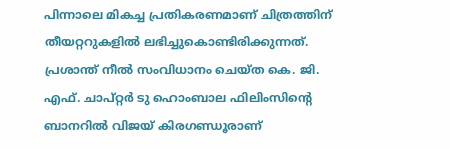പിന്നാലെ മികച്ച പ്രതികരണമാണ് ചിത്രത്തിന് തീയറ്ററുകളിൽ ലഭിച്ചുകൊണ്ടിരിക്കുന്നത്. പ്രശാന്ത് നീല്‍ സംവിധാനം ചെയ്ത കെ. ജി. എഫ്. ചാപ്റ്റര്‍ ടു ഹൊംബാല ഫിലിംസിന്റെ ബാനറില്‍ വിജയ് കിരഗണ്ഡൂരാണ്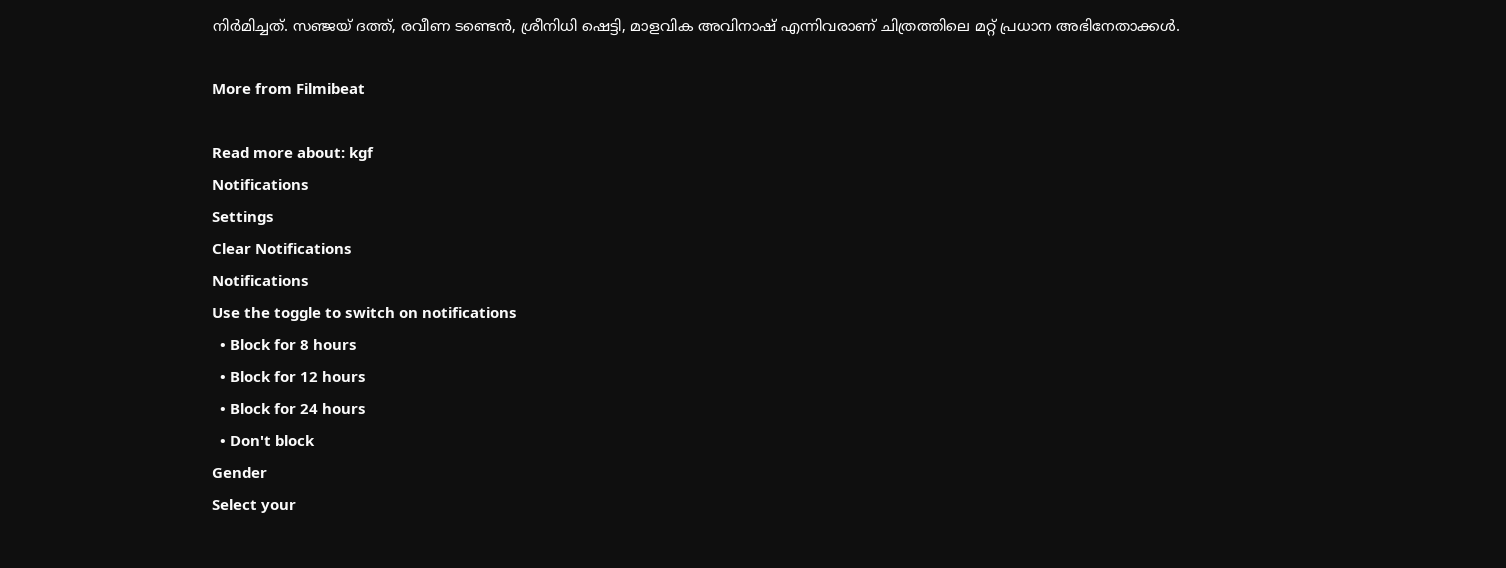നിര്‍മിച്ചത്. സഞ്ജയ് ദത്ത്, രവീണ ടണ്ടെന്‍, ശ്രീനിധി ഷെട്ടി, മാളവിക അവിനാഷ് എന്നിവരാണ് ചിത്രത്തിലെ മറ്റ് പ്രധാന അഭിനേതാക്കള്‍.

More from Filmibeat

Read more about: kgf
Notifications
Settings
Clear Notifications
Notifications
Use the toggle to switch on notifications
  • Block for 8 hours
  • Block for 12 hours
  • Block for 24 hours
  • Don't block
Gender
Select your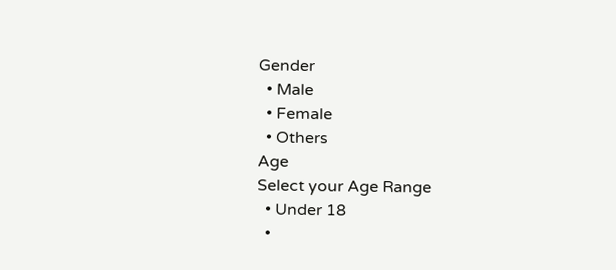Gender
  • Male
  • Female
  • Others
Age
Select your Age Range
  • Under 18
  •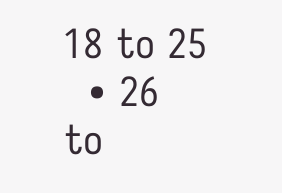18 to 25
  • 26 to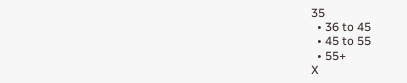35
  • 36 to 45
  • 45 to 55
  • 55+
X